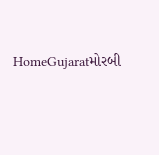HomeGujaratમોરબી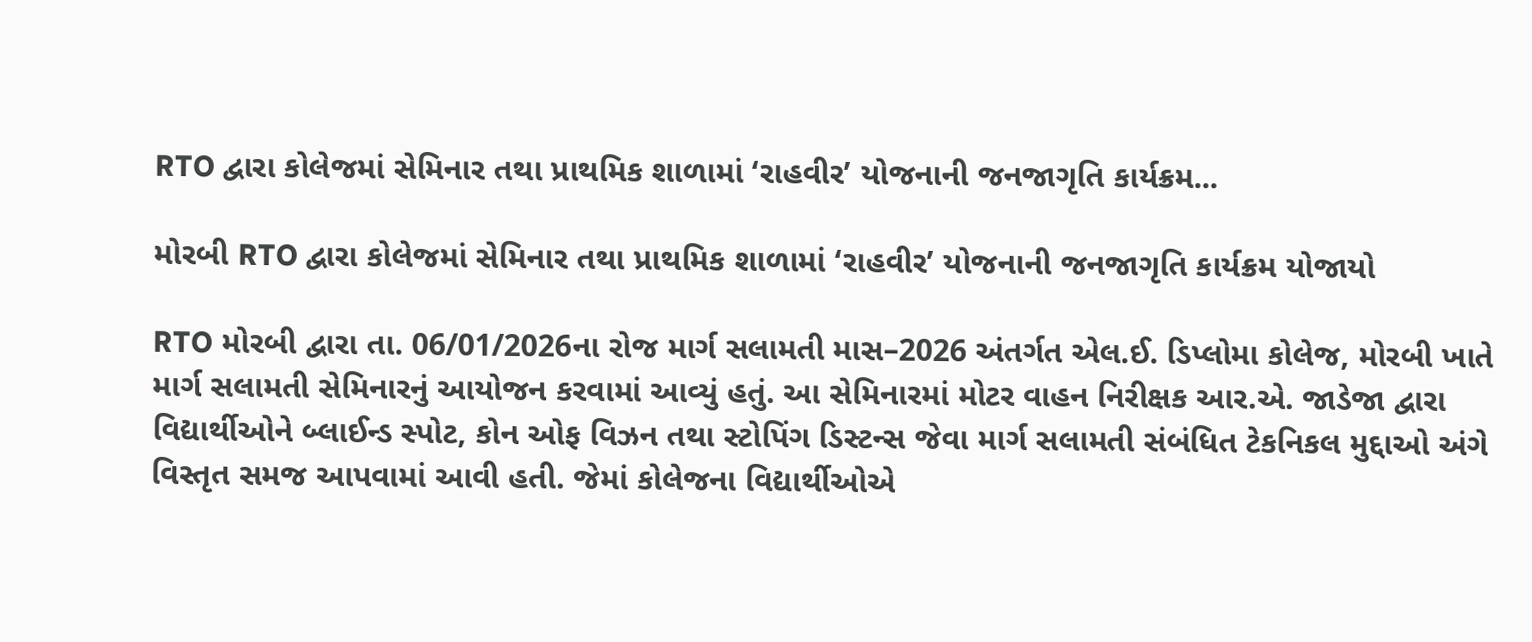RTO દ્વારા કોલેજમાં સેમિનાર તથા પ્રાથમિક શાળામાં ‘રાહવીર’ યોજનાની જનજાગૃતિ કાર્યક્રમ...

મોરબી RTO દ્વારા કોલેજમાં સેમિનાર તથા પ્રાથમિક શાળામાં ‘રાહવીર’ યોજનાની જનજાગૃતિ કાર્યક્રમ યોજાયો

RTO મોરબી દ્વારા તા. 06/01/2026ના રોજ માર્ગ સલામતી માસ–2026 અંતર્ગત એલ.ઈ. ડિપ્લોમા કોલેજ, મોરબી ખાતે માર્ગ સલામતી સેમિનારનું આયોજન કરવામાં આવ્યું હતું. આ સેમિનારમાં મોટર વાહન નિરીક્ષક આર.એ. જાડેજા દ્વારા વિદ્યાર્થીઓને બ્લાઈન્ડ સ્પોટ, કોન ઓફ વિઝન તથા સ્ટોપિંગ ડિસ્ટન્સ જેવા માર્ગ સલામતી સંબંધિત ટેકનિકલ મુદ્દાઓ અંગે વિસ્તૃત સમજ આપવામાં આવી હતી. જેમાં કોલેજના વિદ્યાર્થીઓએ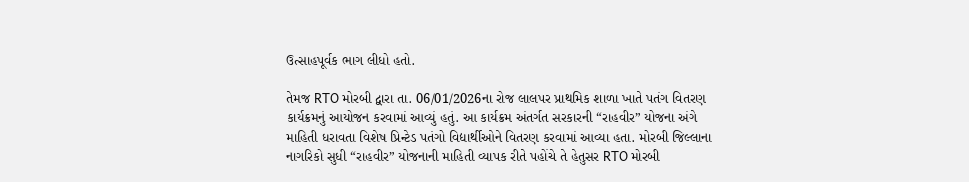ઉત્સાહપૂર્વક ભાગ લીધો હતો.

તેમજ RTO મોરબી દ્વારા તા. 06/01/2026ના રોજ લાલપર પ્રાથમિક શાળા ખાતે પતંગ વિતરણ કાર્યક્રમનું આયોજન કરવામાં આવ્યું હતું. આ કાર્યક્રમ અંતર્ગત સરકારની “રાહવીર” યોજના અંગે માહિતી ધરાવતા વિશેષ પ્રિન્ટેડ પતંગો વિદ્યાર્થીઓને વિતરણ કરવામાં આવ્યા હતા. મોરબી જિલ્લાના નાગરિકો સુધી “રાહવીર” યોજનાની માહિતી વ્યાપક રીતે પહોંચે તે હેતુસર RTO મોરબી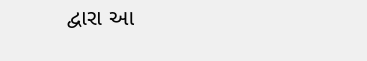દ્વારા આ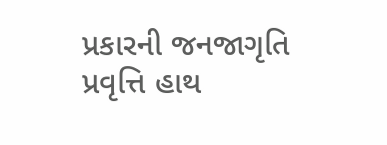પ્રકારની જનજાગૃતિ પ્રવૃત્તિ હાથ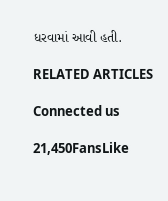ધરવામાં આવી હતી.

RELATED ARTICLES

Connected us

21,450FansLike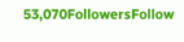53,070FollowersFollow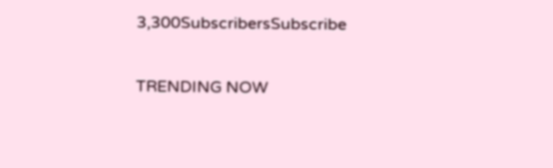3,300SubscribersSubscribe

TRENDING NOW